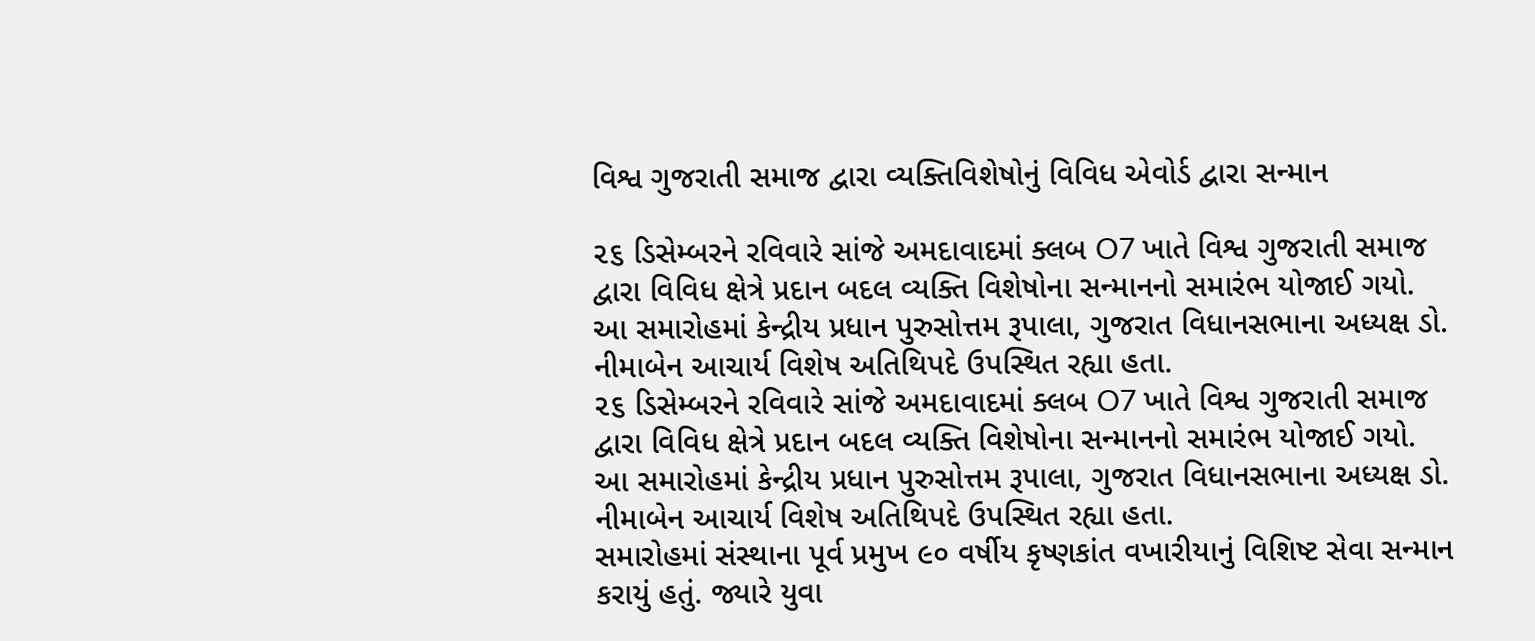વિશ્વ ગુજરાતી સમાજ દ્વારા વ્યક્તિવિશેષોનું વિવિધ એવોર્ડ દ્વારા સન્માન

૨૬ ડિસેમ્બરને રવિવારે સાંજે અમદાવાદમાં ક્લબ O7 ખાતે વિશ્વ ગુજરાતી સમાજ દ્વારા વિવિધ ક્ષેત્રે પ્રદાન બદલ વ્યક્તિ વિશેષોના સન્માનનો સમારંભ યોજાઈ ગયો. આ સમારોહમાં કેન્દ્રીય પ્રધાન પુરુસોત્તમ રૂપાલા, ગુજરાત વિધાનસભાના અધ્યક્ષ ડો. નીમાબેન આચાર્ય વિશેષ અતિથિપદે ઉપસ્થિત રહ્યા હતા.
૨૬ ડિસેમ્બરને રવિવારે સાંજે અમદાવાદમાં ક્લબ O7 ખાતે વિશ્વ ગુજરાતી સમાજ દ્વારા વિવિધ ક્ષેત્રે પ્રદાન બદલ વ્યક્તિ વિશેષોના સન્માનનો સમારંભ યોજાઈ ગયો. આ સમારોહમાં કેન્દ્રીય પ્રધાન પુરુસોત્તમ રૂપાલા, ગુજરાત વિધાનસભાના અધ્યક્ષ ડો. નીમાબેન આચાર્ય વિશેષ અતિથિપદે ઉપસ્થિત રહ્યા હતા.
સમારોહમાં સંસ્થાના પૂર્વ પ્રમુખ ૯૦ વર્ષીય કૃષ્ણકાંત વખારીયાનું વિશિષ્ટ સેવા સન્માન કરાયું હતું. જ્યારે યુવા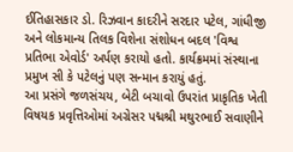ઈતિહાસકાર ડો. રિઝવાન કાદરીને સરદાર પટેલ, ગાંધીજી અને લોકમાન્ય તિલક વિશેના સંશોધન બદલ 'વિશ્વ પ્રતિભા એવોર્ડ' અર્પણ કરાયો હતો. કાર્યક્રમમાં સંસ્થાના પ્રમુખ સી કે પટેલનું પણ સન્માન કરાયું હતું.
આ પ્રસંગે જળસંચય, બેટી બચાવો ઉપરાંત પ્રાકૃતિક ખેતી વિષયક પ્રવૃત્તિઓમાં અગ્રેસર પદ્મશ્રી મથુરભાઈ સવાણીને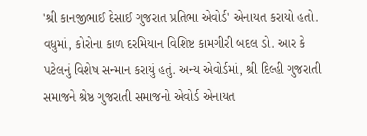'શ્રી કાનજીભાઈ દેસાઈ ગુજરાત પ્રતિભા એવોર્ડ' એનાયત કરાયો હતો.
વધુમાં, કોરોના કાળ દરમિયાન વિશિષ્ટ કામગીરી બદલ ડો. આર કે પટેલનું વિશેષ સન્માન કરાયું હતું. અન્ય એવોર્ડમાં, શ્રી દિલ્હી ગુજરાતી સમાજને શ્રેષ્ઠ ગુજરાતી સમાજનો એવોર્ડ એનાયત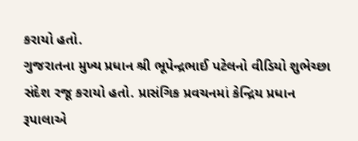કરાયો હતો.
ગુજરાતના મુખ્ય પ્રધાન શ્રી ભૂપેન્દ્રભાઈ પટેલનો વીડિયો શુભેચ્છા સંદેશ રજૂ કરાયો હતો. પ્રાસંગિક પ્રવચનમાં કેન્દ્રિય પ્રધાન રૂપાલાએ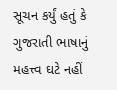સૂચન કર્યું હતું કે ગુજરાતી ભાષાનું મહત્ત્વ ઘટે નહીં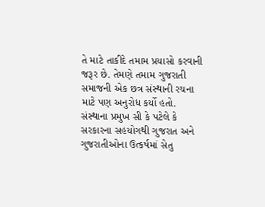તે માટે તાકીદે તમામ પ્રયાસો કરવાની જરૂર છે. તેમણે તમામ ગુજરાતી સમાજની એક છત્ર સંસ્થાની રચના માટે પણ અનુરોધ કર્યો હતો.
સંસ્થાના પ્રમુખ સી કે પટેલે કે સરકારના સહયોગથી ગુજરાત અને ગુજરાતીઓના ઉત્કર્ષમાં સેતુ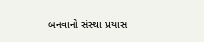બનવાનો સંસ્થા પ્રયાસ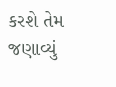કરશે તેમ જણાવ્યું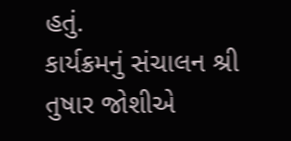હતું.
કાર્યક્રમનું સંચાલન શ્રી તુષાર જોશીએ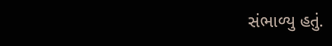સંભાળ્યુ હતું.